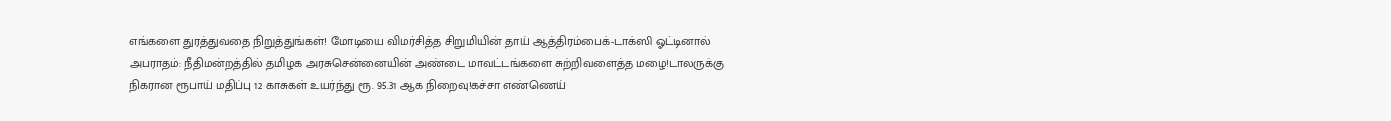எங்களை துரத்துவதை நிறுத்துங்கள்! மோடியை விமர்சித்த சிறுமியின் தாய் ஆத்திரம்பைக்-டாக்ஸி ஓட்டினால் அபராதம்: நீதிமன்றத்தில் தமிழக அரசுசென்னையின் அண்டை மாவட்டங்களை சுற்றிவளைத்த மழை!டாலருக்கு நிகரான ரூபாய் மதிப்பு 12 காசுகள் உயர்ந்து ரூ. 95.31 ஆக நிறைவு!கச்சா எண்ணெய்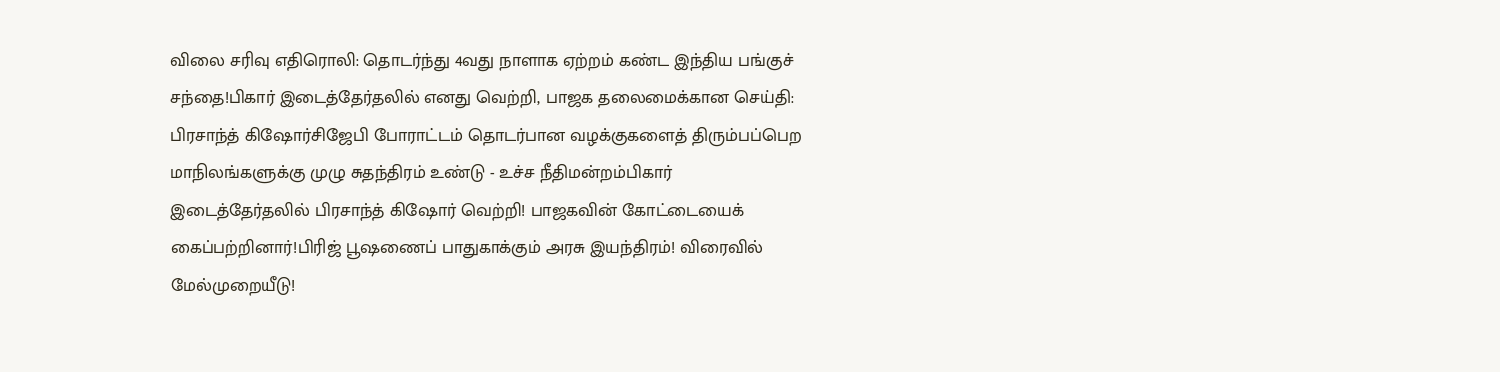விலை சரிவு எதிரொலி: தொடர்ந்து 4வது நாளாக ஏற்றம் கண்ட இந்திய பங்குச் சந்தை!பிகார் இடைத்தேர்தலில் எனது வெற்றி, பாஜக தலைமைக்கான செய்தி: பிரசாந்த் கிஷோர்சிஜேபி போராட்டம் தொடர்பான வழக்குகளைத் திரும்பப்பெற மாநிலங்களுக்கு முழு சுதந்திரம் உண்டு - உச்ச நீதிமன்றம்பிகார் இடைத்தேர்தலில் பிரசாந்த் கிஷோர் வெற்றி! பாஜகவின் கோட்டையைக் கைப்பற்றினார்!பிரிஜ் பூஷணைப் பாதுகாக்கும் அரசு இயந்திரம்! விரைவில் மேல்முறையீடு!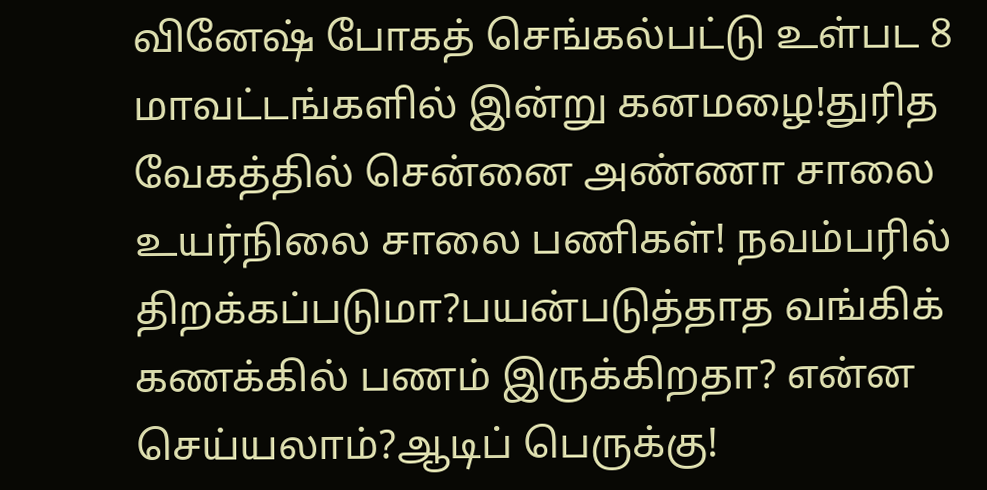வினேஷ் போகத் செங்கல்பட்டு உள்பட 8 மாவட்டங்களில் இன்று கனமழை!துரித வேகத்தில் சென்னை அண்ணா சாலை உயர்நிலை சாலை பணிகள்! நவம்பரில் திறக்கப்படுமா?பயன்படுத்தாத வங்கிக் கணக்கில் பணம் இருக்கிறதா? என்ன செய்யலாம்?ஆடிப் பெருக்கு!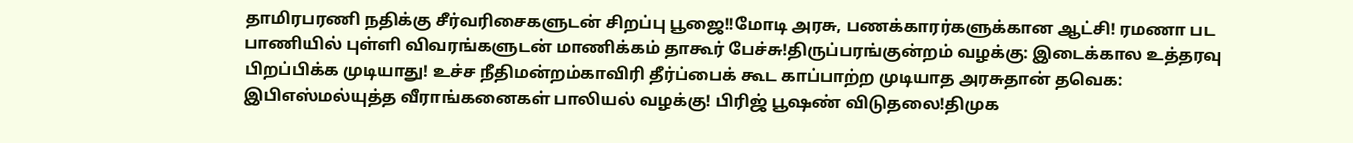தாமிரபரணி நதிக்கு சீர்வரிசைகளுடன் சிறப்பு பூஜை!!மோடி அரசு, பணக்காரர்களுக்கான ஆட்சி! ரமணா பட பாணியில் புள்ளி விவரங்களுடன் மாணிக்கம் தாகூர் பேச்சு!திருப்பரங்குன்றம் வழக்கு: இடைக்கால உத்தரவு பிறப்பிக்க முடியாது! உச்ச நீதிமன்றம்காவிரி தீர்ப்பைக் கூட காப்பாற்ற முடியாத அரசுதான் தவெக: இபிஎஸ்மல்யுத்த வீராங்கனைகள் பாலியல் வழக்கு! பிரிஜ் பூஷண் விடுதலை!திமுக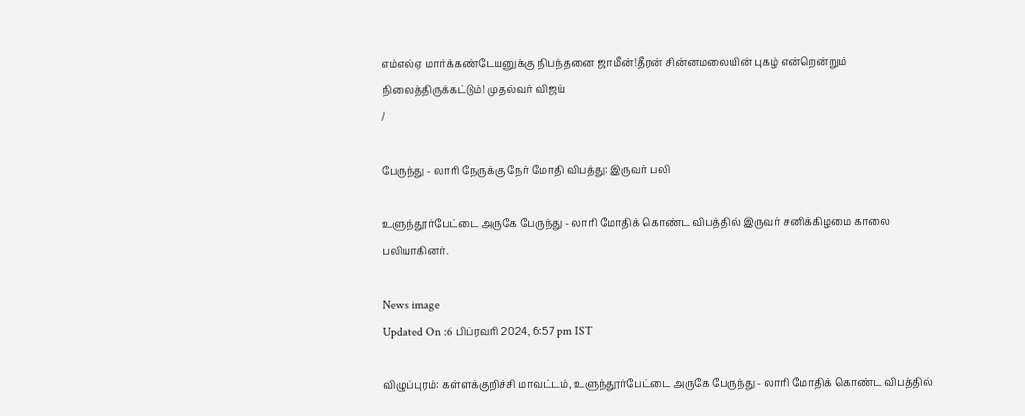எம்எல்ஏ மார்க்கண்டேயனுக்கு நிபந்தனை ஜாமீன்!தீரன் சின்னமலையின் புகழ் என்றென்றும் நிலைத்திருக்கட்டும்! முதல்வர் விஜய்
/

பேருந்து - லாரி நேருக்கு நேர் மோதி விபத்து: இருவர் பலி

உளுந்தூர்பேட்டை அருகே பேருந்து - லாரி மோதிக் கொண்ட விபத்தில் இருவர் சனிக்கிழமை காலை பலியாகினர்.

News image
Updated On :6 பிப்ரவரி 2024, 6:57 pm IST

விழுப்புரம்: கள்ளக்குறிச்சி மாவட்டம், உளுந்தூர்பேட்டை அருகே பேருந்து - லாரி மோதிக் கொண்ட விபத்தில்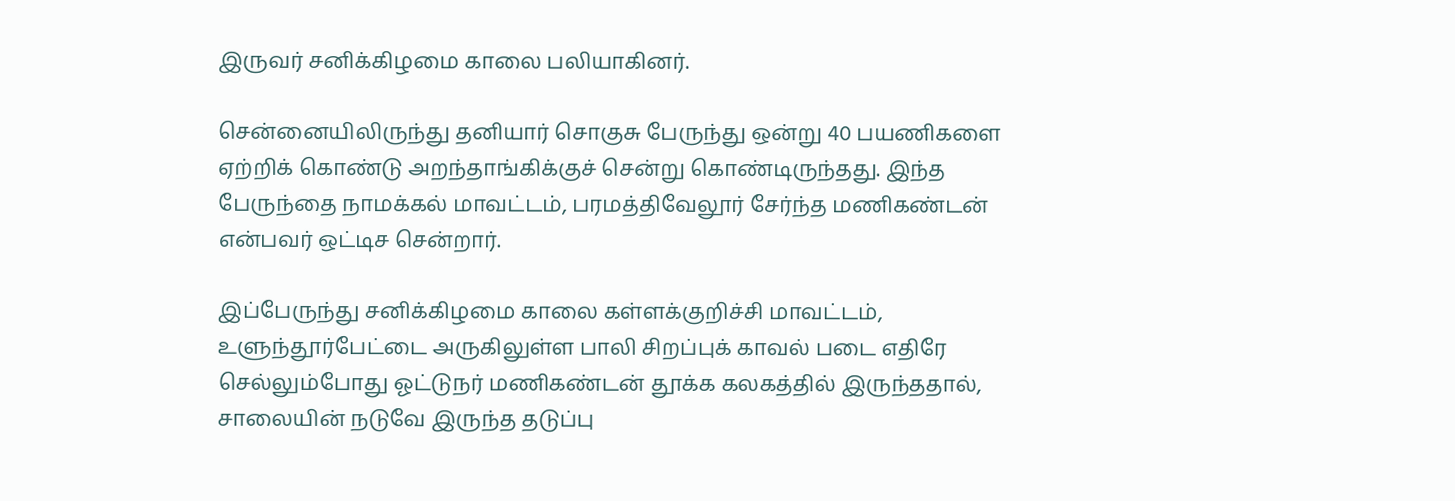இருவர் சனிக்கிழமை காலை பலியாகினர்.

சென்னையிலிருந்து தனியார் சொகுசு பேருந்து ஒன்று 40 பயணிகளை ஏற்றிக் கொண்டு அறந்தாங்கிக்குச் சென்று கொண்டிருந்தது. இந்த பேருந்தை நாமக்கல் மாவட்டம், பரமத்திவேலூர் சேர்ந்த மணிகண்டன் என்பவர் ஒட்டிச சென்றார்.

இப்பேருந்து சனிக்கிழமை காலை கள்ளக்குறிச்சி மாவட்டம், உளுந்தூர்பேட்டை அருகிலுள்ள பாலி சிறப்புக் காவல் படை எதிரே செல்லும்போது ஓட்டுநர் மணிகண்டன் தூக்க கலகத்தில் இருந்ததால், சாலையின் நடுவே இருந்த தடுப்பு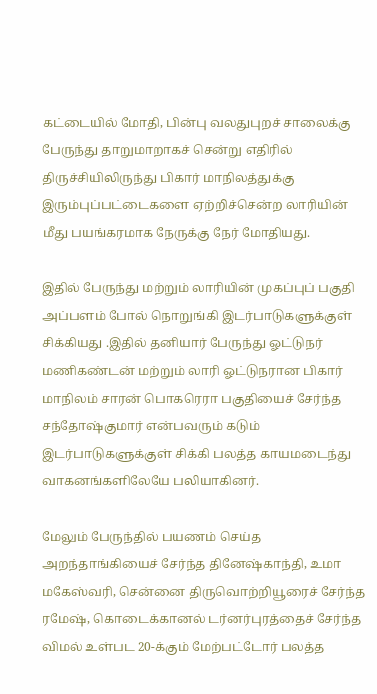கட்டையில் மோதி, பின்பு வலதுபுறச் சாலைக்கு பேருந்து தாறுமாறாகச் சென்று எதிரில் திருச்சியிலிருந்து பிகார் மாநிலத்துக்கு இரும்புப்பட்டைகளை ஏற்றிச்சென்ற லாரியின் மீது பயங்கரமாக நேருக்கு நேர் மோதியது.

இதில் பேருந்து மற்றும் லாரியின் முகப்புப் பகுதி அப்பளம் போல் நொறுங்கி இடர்பாடுகளுக்குள் சிக்கியது .இதில் தனியார் பேருந்து ஓட்டுநர் மணிகண்டன் மற்றும் லாரி ஓட்டுநரான பிகார் மாநிலம் சாரன் பொகரெரா பகுதியைச் சேர்ந்த சந்தோஷ்குமார் என்பவரும் கடும் இடர்பாடுகளுக்குள் சிக்கி பலத்த காயமடைந்து வாகனங்களிலேயே பலியாகினர்.

மேலும் பேருந்தில் பயணம் செய்த அறந்தாங்கியைச் சேர்ந்த தினேஷ்காந்தி, உமா மகேஸ்வரி, சென்னை திருவொற்றியூரைச் சேர்ந்த ரமேஷ், கொடைக்கானல் டர்னர்புரத்தைச் சேர்ந்த விமல் உள்பட 20-க்கும் மேற்பட்டோர் பலத்த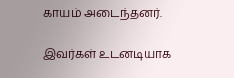காயம் அடைந்தனர்.

இவர்கள் உடனடியாக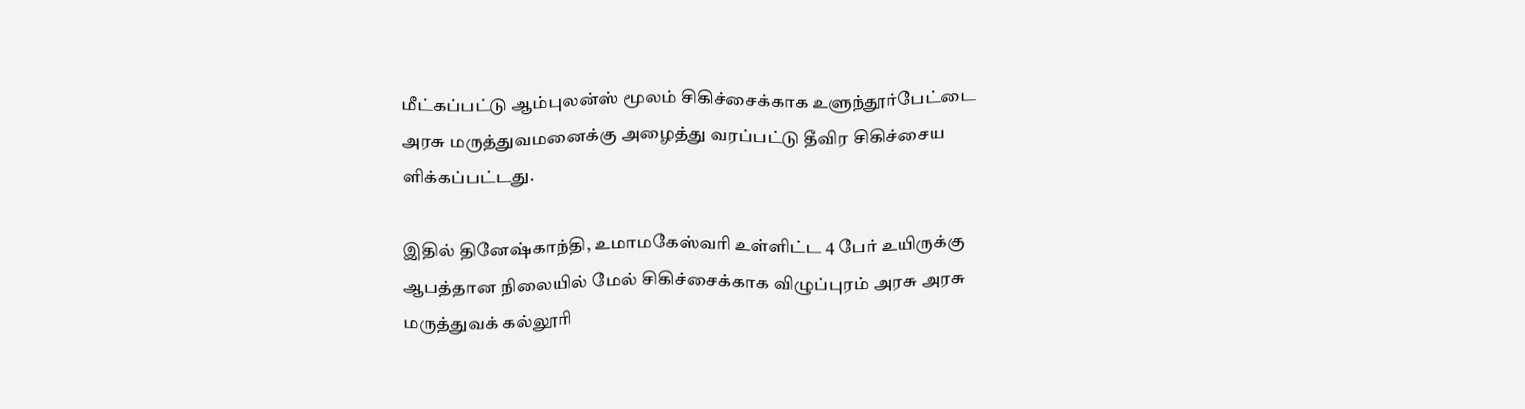மீட்கப்பட்டு ஆம்புலன்ஸ் மூலம் சிகிச்சைக்காக உளுந்தூர்பேட்டை அரசு மருத்துவமனைக்கு அழைத்து வரப்பட்டு தீவிர சிகிச்சைய ளிக்கப்பட்டது.

இதில் தினேஷ்காந்தி, உமாமகேஸ்வரி உள்ளிட்ட 4 பேர் உயிருக்கு ஆபத்தான நிலையில் மேல் சிகிச்சைக்காக விழுப்புரம் அரசு அரசு மருத்துவக் கல்லூரி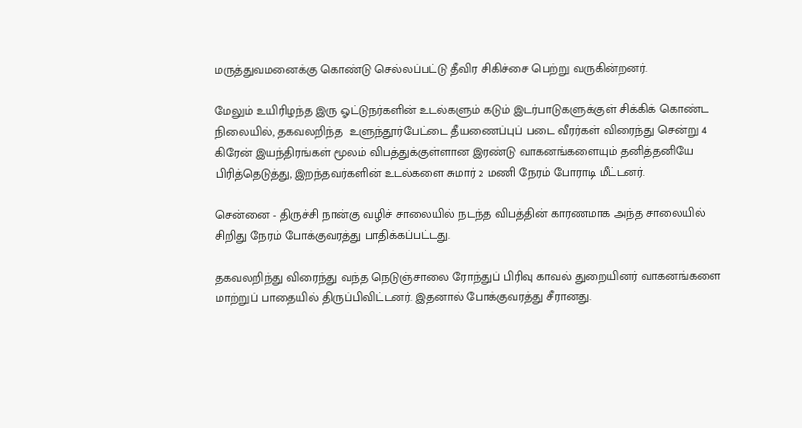மருத்துவமனைக்கு கொண்டு செல்லப்பட்டு தீவிர சிகிச்சை பெற்று வருகின்றனர்.

மேலும் உயிரிழந்த இரு ஓட்டுநர்களின் உடல்களும் கடும் இடர்பாடுகளுக்குள் சிக்கிக் கொண்ட நிலையில், தகவலறிந்த  உளுந்தூர்பேட்டை தீயணைப்புப் படை வீரர்கள் விரைந்து சென்று 4 கிரேன் இயந்திரங்கள் மூலம் விபத்துக்குள்ளான இரண்டு வாகனங்களையும் தனித்தனியே பிரித்தெடுத்து, இறந்தவர்களின் உடல்களை சுமார் 2 மணி நேரம் போராடி மீட்டனர்.

சென்னை - திருச்சி நான்கு வழிச் சாலையில் நடந்த விபத்தின் காரணமாக அந்த சாலையில் சிறிது நேரம் போக்குவரத்து பாதிக்கப்பட்டது.

தகவலறிந்து விரைந்து வந்த நெடுஞ்சாலை ரோந்துப் பிரிவு காவல் துறையினர் வாகனங்களை மாற்றுப் பாதையில் திருப்பிவிட்டனர். இதனால் போக்குவரத்து சீரானது.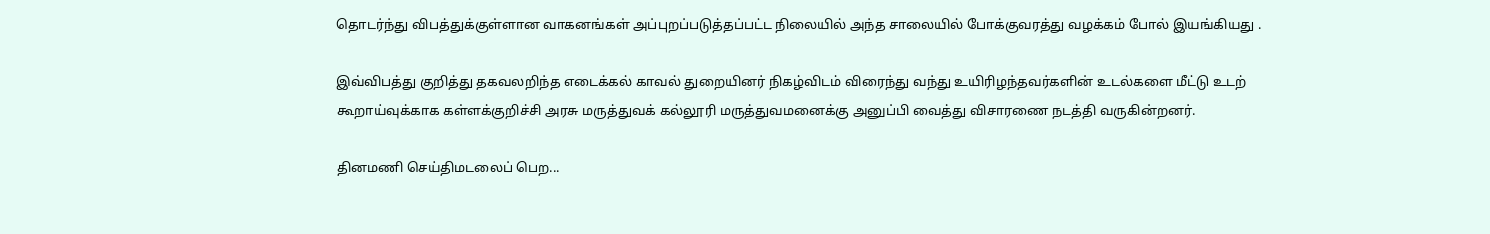தொடர்ந்து விபத்துக்குள்ளான வாகனங்கள் அப்புறப்படுத்தப்பட்ட நிலையில் அந்த சாலையில் போக்குவரத்து வழக்கம் போல் இயங்கியது .

இவ்விபத்து குறித்து தகவலறிந்த எடைக்கல் காவல் துறையினர் நிகழ்விடம் விரைந்து வந்து உயிரிழந்தவர்களின் உடல்களை மீட்டு உடற் கூறாய்வுக்காக கள்ளக்குறிச்சி அரசு மருத்துவக் கல்லூரி மருத்துவமனைக்கு அனுப்பி வைத்து விசாரணை நடத்தி வருகின்றனர்.

தினமணி செய்திமடலைப் பெற...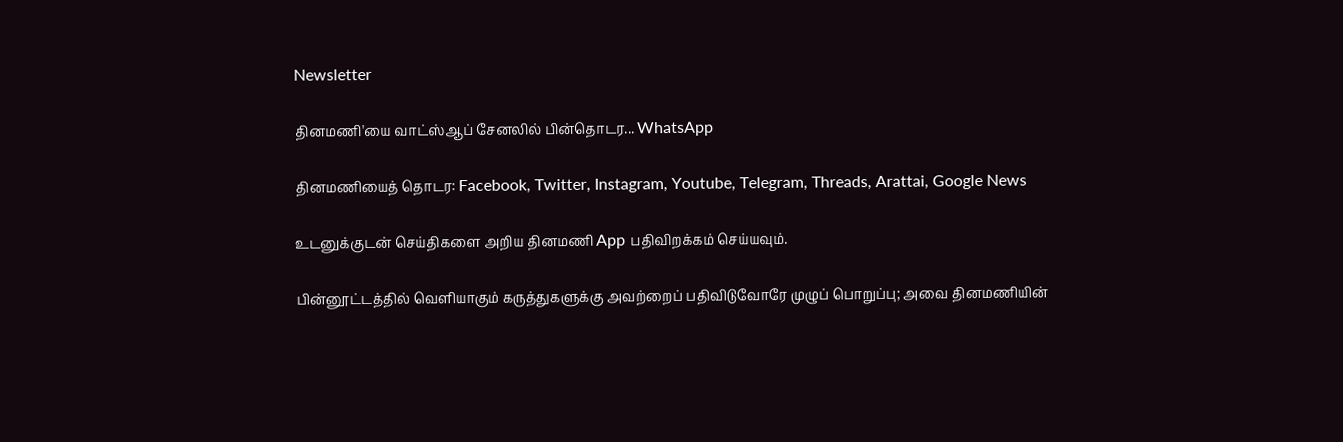Newsletter

தினமணி'யை வாட்ஸ்ஆப் சேனலில் பின்தொடர... WhatsApp

தினமணியைத் தொடர: Facebook, Twitter, Instagram, Youtube, Telegram, Threads, Arattai, Google News

உடனுக்குடன் செய்திகளை அறிய தினமணி App பதிவிறக்கம் செய்யவும்.

பின்னூட்டத்தில் வெளியாகும் கருத்துகளுக்கு அவற்றைப் பதிவிடுவோரே முழுப் பொறுப்பு; அவை தினமணியின்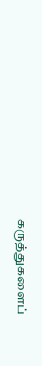கருத்துகளைப்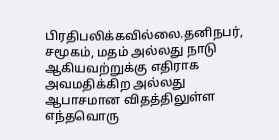பிரதிபலிக்கவில்லை.தனிநபர், சமூகம், மதம் அல்லது நாடு ஆகியவற்றுக்கு எதிராக அவமதிக்கிற அல்லது ஆபாசமான விதத்திலுள்ள எந்தவொரு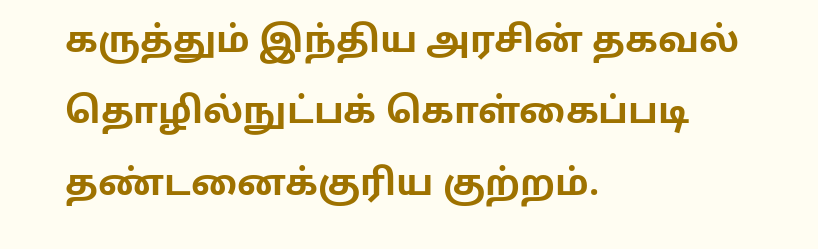கருத்தும் இந்திய அரசின் தகவல் தொழில்நுட்பக் கொள்கைப்படி தண்டனைக்குரிய குற்றம்.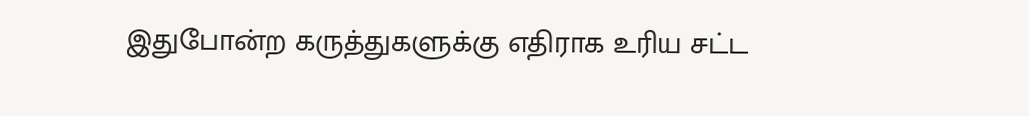இதுபோன்ற கருத்துகளுக்கு எதிராக உரிய சட்ட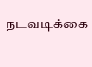நடவடிக்கை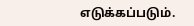எடுக்கப்படும்.